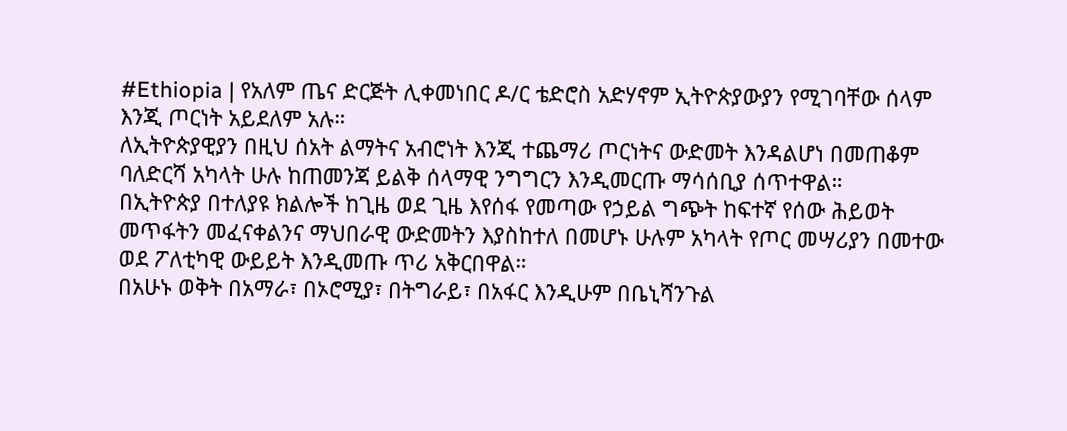#Ethiopia | የአለም ጤና ድርጅት ሊቀመነበር ዶ/ር ቴድሮስ አድሃኖም ኢትዮጵያውያን የሚገባቸው ሰላም እንጂ ጦርነት አይደለም አሉ።
ለኢትዮጵያዊያን በዚህ ሰአት ልማትና አብሮነት እንጂ ተጨማሪ ጦርነትና ውድመት እንዳልሆነ በመጠቆም ባለድርሻ አካላት ሁሉ ከጠመንጃ ይልቅ ሰላማዊ ንግግርን እንዲመርጡ ማሳሰቢያ ሰጥተዋል።
በኢትዮጵያ በተለያዩ ክልሎች ከጊዜ ወደ ጊዜ እየሰፋ የመጣው የኃይል ግጭት ከፍተኛ የሰው ሕይወት መጥፋትን መፈናቀልንና ማህበራዊ ውድመትን እያስከተለ በመሆኑ ሁሉም አካላት የጦር መሣሪያን በመተው ወደ ፖለቲካዊ ውይይት እንዲመጡ ጥሪ አቅርበዋል።
በአሁኑ ወቅት በአማራ፣ በኦሮሚያ፣ በትግራይ፣ በአፋር እንዲሁም በቤኒሻንጉል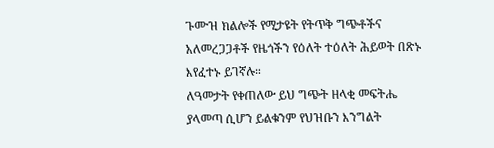ጉሙዝ ክልሎች የሚታዩት የትጥቅ ግጭቶችና አለመረጋጋቶች የዜጎችን የዕለት ተዕለት ሕይወት በጽኑ እየፈተኑ ይገኛሉ።
ለዓመታት የቀጠለው ይህ ግጭት ዘላቂ መፍትሔ ያላመጣ ሲሆን ይልቁንም የህዝቡን እንግልት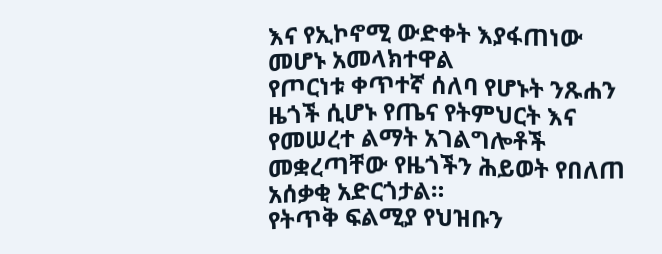እና የኢኮኖሚ ውድቀት እያፋጠነው መሆኑ አመላክተዋል
የጦርነቱ ቀጥተኛ ሰለባ የሆኑት ንጹሐን ዜጎች ሲሆኑ የጤና የትምህርት እና የመሠረተ ልማት አገልግሎቶች መቋረጣቸው የዜጎችን ሕይወት የበለጠ አሰቃቂ አድርጎታል።
የትጥቅ ፍልሚያ የህዝቡን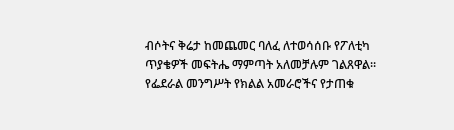ብሶትና ቅሬታ ከመጨመር ባለፈ ለተወሳሰቡ የፖለቲካ ጥያቄዎች መፍትሔ ማምጣት አለመቻሉም ገልጸዋል።
የፌደራል መንግሥት የክልል አመራሮችና የታጠቁ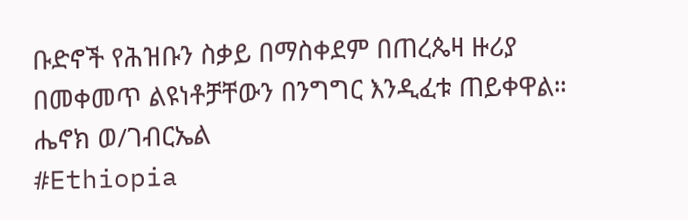ቡድኖች የሕዝቡን ስቃይ በማስቀደም በጠረጴዛ ዙሪያ በመቀመጥ ልዩነቶቻቸውን በንግግር እንዲፈቱ ጠይቀዋል።
ሔኖክ ወ/ገብርኤል
#Ethiopia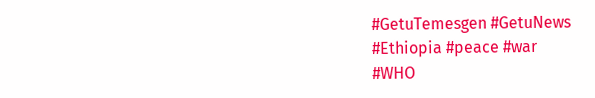#GetuTemesgen #GetuNews
#Ethiopia #peace #war
#WHO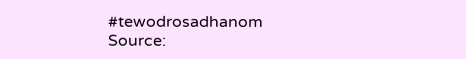#tewodrosadhanom
Source: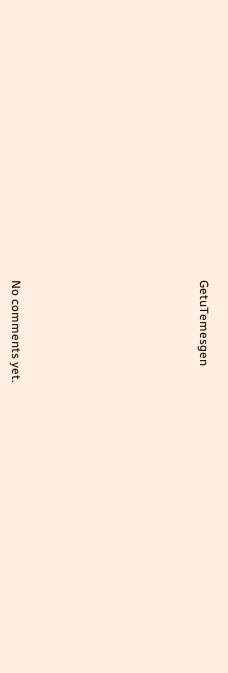GetuTemesgen









No comments yet.